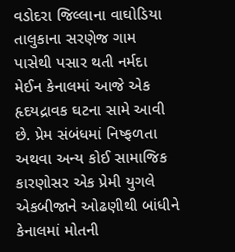વડોદરા જિલ્લાના વાઘોડિયા તાલુકાના સરણેજ ગામ પાસેથી પસાર થતી નર્મદા મેઈન કેનાલમાં આજે એક હૃદયદ્રાવક ઘટના સામે આવી છે. પ્રેમ સંબંધમાં નિષ્ફળતા અથવા અન્ય કોઈ સામાજિક કારણોસર એક પ્રેમી યુગલે એકબીજાને ઓઢણીથી બાંધીને કેનાલમાં મોતની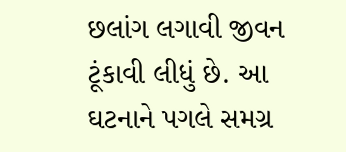છલાંગ લગાવી જીવન ટૂંકાવી લીધું છે. આ ઘટનાને પગલે સમગ્ર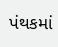પંથકમાં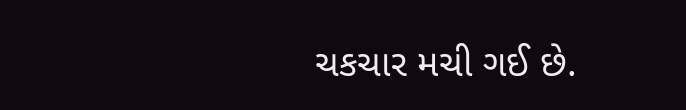ચકચાર મચી ગઈ છે.